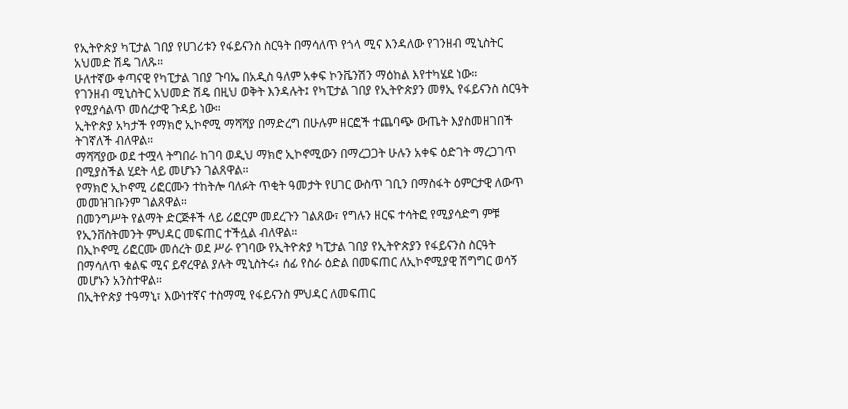የኢትዮጵያ ካፒታል ገበያ የሀገሪቱን የፋይናንስ ስርዓት በማሳለጥ የጎላ ሚና እንዳለው የገንዘብ ሚኒስትር አህመድ ሽዴ ገለጹ።
ሁለተኛው ቀጣናዊ የካፒታል ገበያ ጉባኤ በአዲስ ዓለም አቀፍ ኮንቬንሽን ማዕከል እየተካሄደ ነው።
የገንዘብ ሚኒስትር አህመድ ሽዴ በዚህ ወቅት እንዳሉት፤ የካፒታል ገበያ የኢትዮጵያን መፃኢ የፋይናንስ ስርዓት የሚያሳልጥ መሰረታዊ ጉዳይ ነው።
ኢትዮጵያ አካታች የማክሮ ኢኮኖሚ ማሻሻያ በማድረግ በሁሉም ዘርፎች ተጨባጭ ውጤት እያስመዘገበች ትገኛለች ብለዋል።
ማሻሻያው ወደ ተሟላ ትግበራ ከገባ ወዲህ ማክሮ ኢኮኖሚውን በማረጋጋት ሁሉን አቀፍ ዕድገት ማረጋገጥ በሚያስችል ሂደት ላይ መሆኑን ገልጸዋል።
የማክሮ ኢኮኖሚ ሪፎርሙን ተከትሎ ባለፉት ጥቂት ዓመታት የሀገር ውስጥ ገቢን በማስፋት ዕምርታዊ ለውጥ መመዝገቡንም ገልጸዋል።
በመንግሥት የልማት ድርጅቶች ላይ ሪፎርም መደረጉን ገልጸው፣ የግሉን ዘርፍ ተሳትፎ የሚያሳድግ ምቹ የኢንቨስትመንት ምህዳር መፍጠር ተችሏል ብለዋል።
በኢኮኖሚ ሪፎርሙ መሰረት ወደ ሥራ የገባው የኢትዮጵያ ካፒታል ገበያ የኢትዮጵያን የፋይናንስ ስርዓት በማሳለጥ ቁልፍ ሚና ይኖረዋል ያሉት ሚኒስትሩ፥ ሰፊ የስራ ዕድል በመፍጠር ለኢኮኖሚያዊ ሽግግር ወሳኝ መሆኑን አንስተዋል።
በኢትዮጵያ ተዓማኒ፣ እውነተኛና ተስማሚ የፋይናንስ ምህዳር ለመፍጠር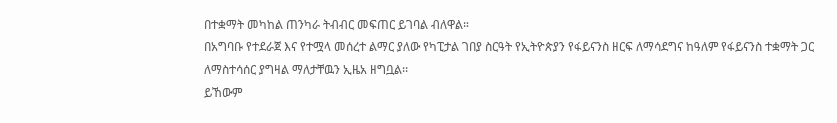በተቋማት መካከል ጠንካራ ትብብር መፍጠር ይገባል ብለዋል።
በአግባቡ የተደራጀ እና የተሟላ መሰረተ ልማር ያለው የካፒታል ገበያ ስርዓት የኢትዮጵያን የፋይናንስ ዘርፍ ለማሳደግና ከዓለም የፋይናንስ ተቋማት ጋር ለማስተሳሰር ያግዛል ማለታቸዉን ኢዜአ ዘግቧል፡፡
ይኸውም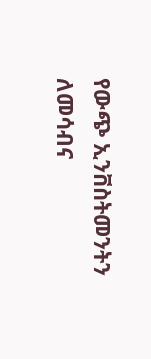የውጭ ኢንቨስትመንትን ለመሳብና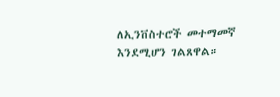ለኢንቨስተሮች መተማመኛ እንደሚሆን ገልጸዋል።